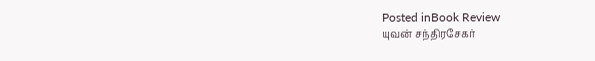Posted inBook Review
யுவன் சந்திரசேகர்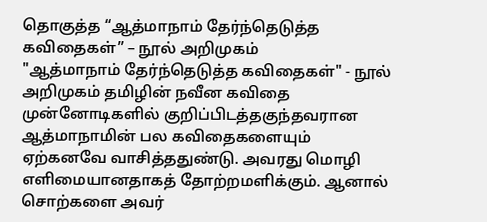தொகுத்த “ஆத்மாநாம் தேர்ந்தெடுத்த கவிதைகள்” – நூல் அறிமுகம்
"ஆத்மாநாம் தேர்ந்தெடுத்த கவிதைகள்" - நூல் அறிமுகம் தமிழின் நவீன கவிதை முன்னோடிகளில் குறிப்பிடத்தகுந்தவரான ஆத்மாநாமின் பல கவிதைகளையும் ஏற்கனவே வாசித்ததுண்டு. அவரது மொழி எளிமையானதாகத் தோற்றமளிக்கும். ஆனால் சொற்களை அவர்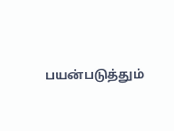பயன்படுத்தும்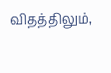விதத்திலும்,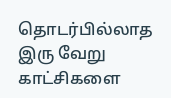தொடர்பில்லாத இரு வேறு காட்சிகளை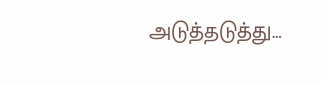அடுத்தடுத்து…